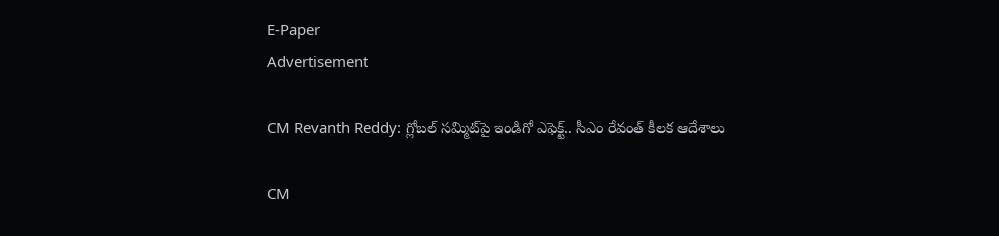E-Paper
Advertisement

CM Revanth Reddy: గ్లోబల్ సమ్మిట్‌పై ఇండిగో ఎఫెక్ట్.. సీఎం రేవంత్ కీలక ఆదేశాలు

CM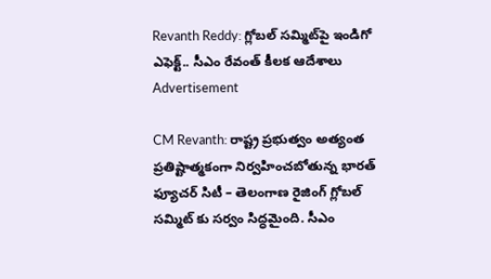Revanth Reddy: గ్లోబల్ సమ్మిట్‌పై ఇండిగో ఎఫెక్ట్.. సీఎం రేవంత్ కీలక ఆదేశాలు
Advertisement

CM Revanth: రాష్ట్ర ప్రభుత్వం అత్యంత ప్రతిష్టాత్మకంగా నిర్వహించబోతున్న భారత్ ఫ్యూచర్ సిటీ – తెలంగాణ రైజింగ్ గ్లోబల్ సమ్మిట్ కు సర్వం సిద్ధమైంది. సీఎం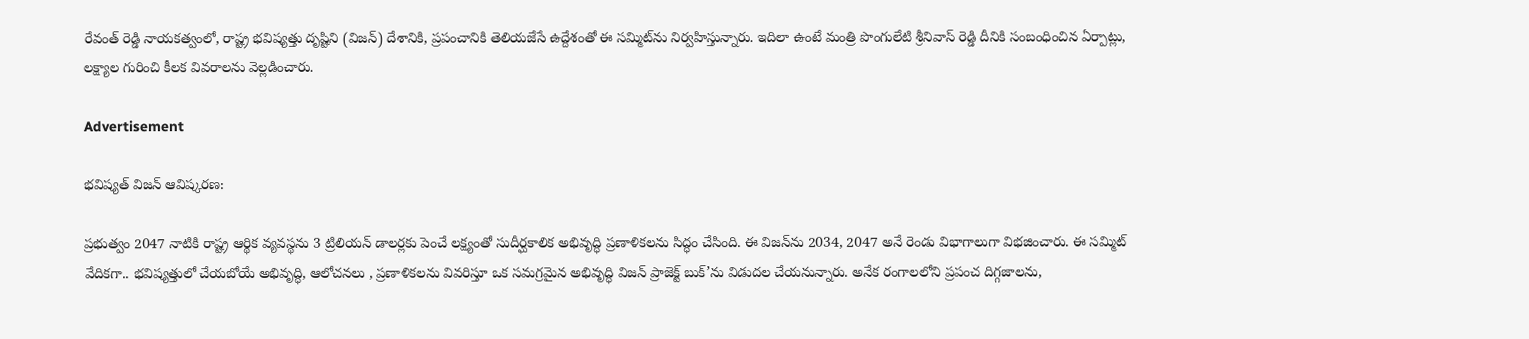రేవంత్ రెడ్డి నాయకత్వంలో, రాష్ట్ర భవిష్యత్తు దృష్టిని (విజన్) దేశానికి, ప్రపంచానికి తెలియజేసే ఉద్దేశంతో ఈ సమ్మిట్‌ను నిర్వహిస్తున్నారు. ఇదిలా ఉంటే మంత్రి పొంగులేటి శ్రీనివాస్ రెడ్డి దీనికి సంబంధించిన ఏర్పాట్లు, లక్ష్యాల గురించి కీలక వివరాలను వెల్లడించారు.

Advertisement

భవిష్యత్ విజన్ ఆవిష్కరణ:

ప్రభుత్వం 2047 నాటికి రాష్ట్ర ఆర్థిక వ్యవస్థను 3 ట్రిలియన్ డాలర్లకు పెంచే లక్ష్యంతో సుదీర్ఘకాలిక అభివృద్ధి ప్రణాళికలను సిద్ధం చేసింది. ఈ విజన్‌ను 2034, 2047 అనే రెండు విభాగాలుగా విభజించారు. ఈ సమ్మిట్ వేదికగా.. భవిష్యత్తులో చేయబోయే అభివృద్ధి, ఆలోచనలు , ప్రణాళికలను వివరిస్తూ ఒక సమగ్రమైన అభివృద్ధి విజన్ ప్రాజెక్ట్ బుక్’ను విడుదల చేయనున్నారు. అనేక రంగాలలోని ప్రపంచ దిగ్గజాలను,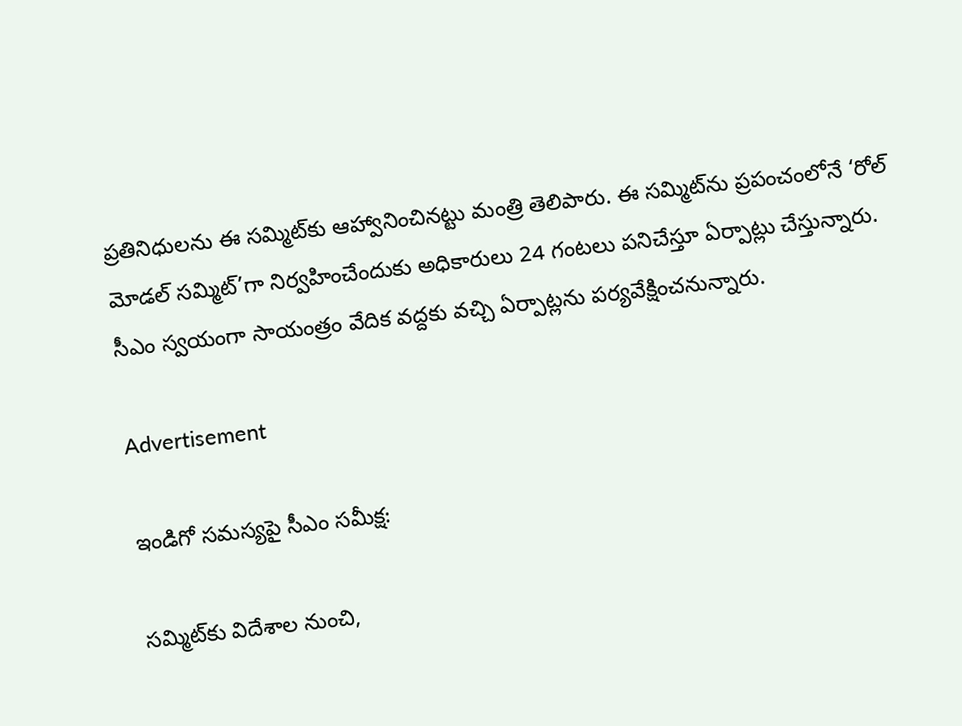ప్రతినిధులను ఈ సమ్మిట్‌కు ఆహ్వానించినట్టు మంత్రి తెలిపారు. ఈ సమ్మిట్‌ను ప్రపంచంలోనే ‘రోల్ మోడల్ సమ్మిట్’గా నిర్వహించేందుకు అధికారులు 24 గంటలు పనిచేస్తూ ఏర్పాట్లు చేస్తున్నారు. సీఎం స్వయంగా సాయంత్రం వేదిక వద్దకు వచ్చి ఏర్పాట్లను పర్యవేక్షించనున్నారు.

Advertisement

ఇండిగో సమస్యపై సీఎం సమీక్ష:

సమ్మిట్‌కు విదేశాల నుంచి,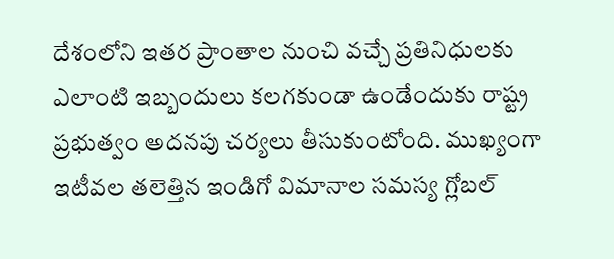దేశంలోని ఇతర ప్రాంతాల నుంచి వచ్చే ప్రతినిధులకు ఎలాంటి ఇబ్బందులు కలగకుండా ఉండేందుకు రాష్ట్ర ప్రభుత్వం అదనపు చర్యలు తీసుకుంటోంది. ముఖ్యంగా ఇటీవల తలెత్తిన ఇండిగో విమానాల సమస్య గ్లోబల్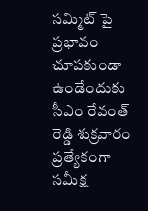సమ్మిట్ పై ప్రభావం చూపకుండా ఉండేందుకు సీఎం రేవంత్ రెడ్డి శుక్రవారం ప్రత్యేకంగా సమీక్ష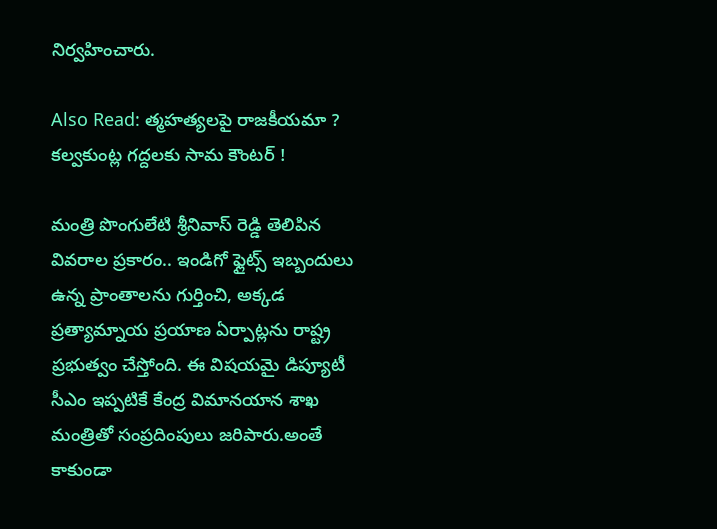నిర్వహించారు.

Also Read: త్మహత్యలపై రాజకీయమా ? కల్వకుంట్ల గద్దలకు సామ కౌంటర్ !

మంత్రి పొంగులేటి శ్రీనివాస్ రెడ్డి తెలిపిన వివరాల ప్రకారం.. ఇండిగో ఫ్లైట్స్ ఇబ్బందులు ఉన్న ప్రాంతాలను గుర్తించి, అక్కడ ప్రత్యామ్నాయ ప్రయాణ ఏర్పాట్లను రాష్ట్ర ప్రభుత్వం చేస్తోంది. ఈ విషయమై డిప్యూటీ సీఎం ఇప్పటికే కేంద్ర విమానయాన శాఖ మంత్రితో సంప్రదింపులు జరిపారు.అంతే కాకుండా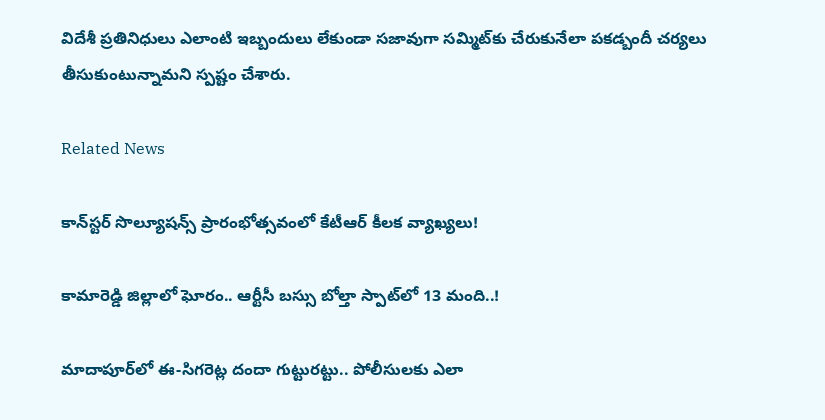విదేశీ ప్రతినిధులు ఎలాంటి ఇబ్బందులు లేకుండా సజావుగా సమ్మిట్‌కు చేరుకునేలా పకడ్బందీ చర్యలు తీసుకుంటున్నామని స్పష్టం చేశారు.

Related News

కాన్‌స్టర్ సొల్యూషన్స్ ప్రారంభోత్సవంలో కేటీఆర్ కీలక వ్యాఖ్యలు!

కామారెడ్డి జిల్లాలో ఘోరం.. ఆర్టీసీ బస్సు బోల్తా స్పాట్‌లో 13 మంది..!

మాదాపూర్‌లో ఈ-సిగరెట్ల దందా గుట్టురట్టు.. పోలీసులకు ఎలా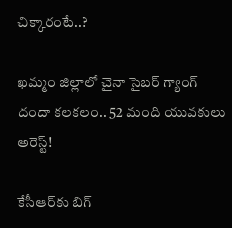చిక్కారంటే..?

ఖమ్మం జిల్లాలో చైనా సైబర్ గ్యాంగ్ దందా కలకలం.. 52 మంది యువకులు అరెస్ట్!

కేసీఆర్‌కు బిగ్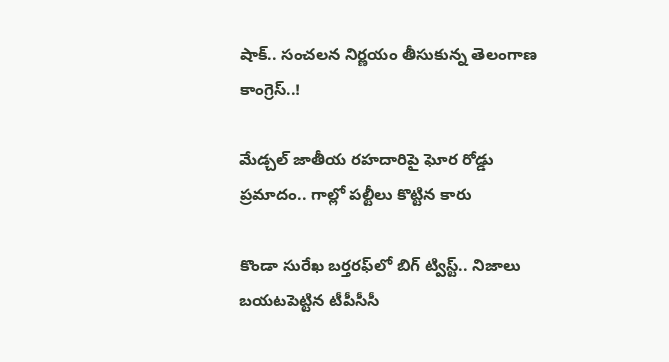షాక్.. సంచలన నిర్ణయం తీసుకున్న తెలంగాణ కాంగ్రెస్..!

మేడ్చల్ జాతీయ రహదారిపై ఘోర రోడ్డు ప్రమాదం.. గాల్లో పల్టీలు కొట్టిన కారు

కొండా సురేఖ బర్తరఫ్‌లో బిగ్ ట్విస్ట్.. నిజాలు బయటపెట్టిన టీపీసీసీ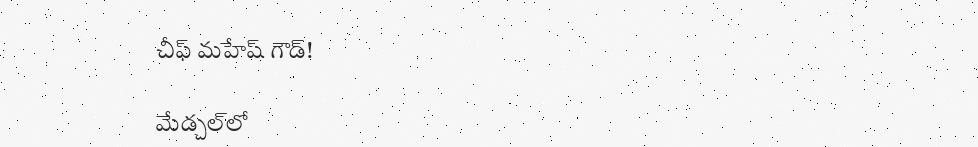చీఫ్ మహేష్ గౌడ్!

మేడ్చల్‌లో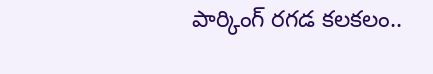పార్కింగ్ రగడ కలకలం..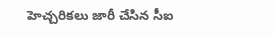హెచ్చరికలు జారీ చేసిన సీఐ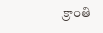క్రాంతి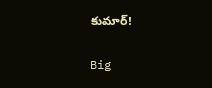కుమార్!

Big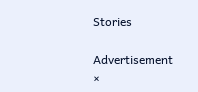Stories

Advertisement
×